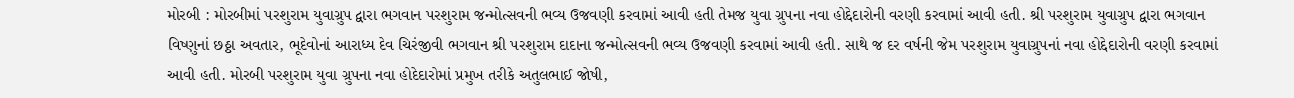મોરબી : મોરબીમાં પરશુરામ યુવાગ્રુપ દ્વારા ભગવાન પરશુરામ જન્મોત્સવની ભવ્ય ઉજવણી કરવામાં આવી હતી તેમજ યુવા ગ્રુપના નવા હોદ્દેદારોની વરણી કરવામાં આવી હતી. શ્રી પરશુરામ યુવાગ્રુપ દ્વારા ભગવાન વિષ્ણુનાં છઠ્ઠા અવતાર, ભૂદેવોનાં આરાધ્ય દેવ ચિરંજીવી ભગવાન શ્રી પરશુરામ દાદાના જન્મોત્સવની ભવ્ય ઉજવણી કરવામાં આવી હતી. સાથે જ દર વર્ષની જેમ પરશુરામ યુવાગ્રુપનાં નવા હોદ્દેદારોની વરણી કરવામાં આવી હતી. મોરબી પરશુરામ યુવા ગ્રુપના નવા હોદેદારોમાં પ્રમુખ તરીકે અતુલભાઈ જોષી,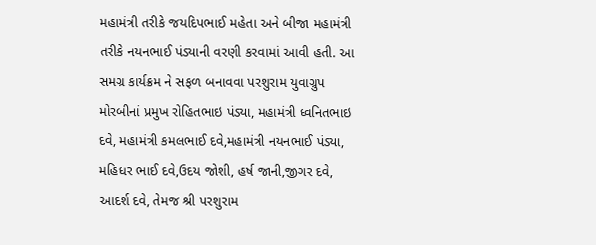મહામંત્રી તરીકે જયદિપભાઈ મહેતા અને બીજા મહામંત્રી તરીકે નયનભાઈ પંડ્યાની વરણી કરવામાં આવી હતી. આ સમગ્ર કાર્યક્રમ ને સફળ બનાવવા પરશુરામ યુવાગ્રુપ મોરબીનાં પ્રમુખ રોહિતભાઇ પંડ્યા, મહામંત્રી ધ્વનિતભાઇ દવે, મહામંત્રી કમલભાઈ દવે,મહામંત્રી નયનભાઈ પંડ્યા, મહિધર ભાઈ દવે,ઉદય જોશી, હર્ષ જાની,જીગર દવે, આદર્શ દવે, તેમજ શ્રી પરશુરામ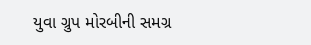યુવા ગ્રુપ મોરબીની સમગ્ર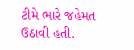ટીમે ભારે જહેમત ઉઠાવી હતી.